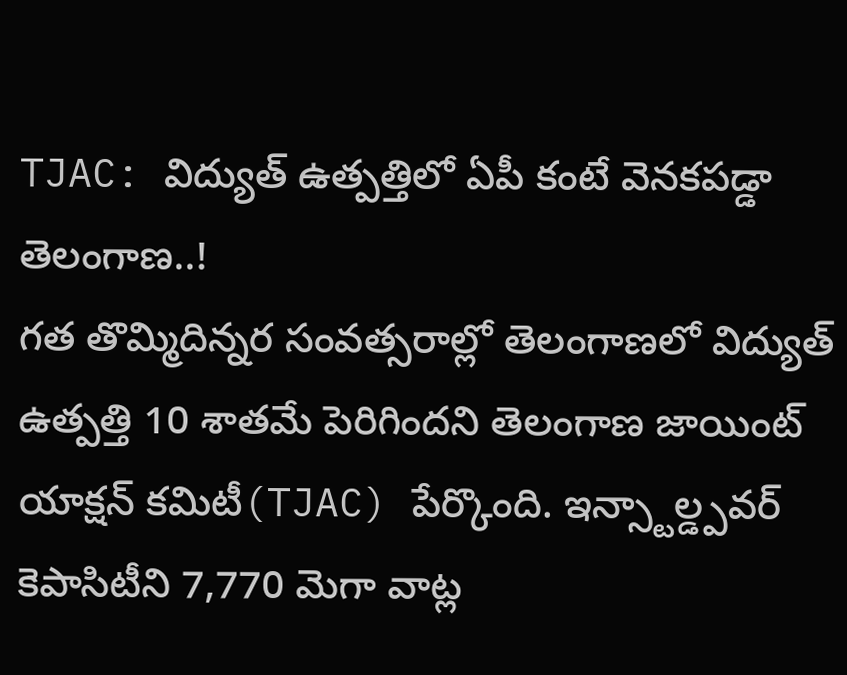TJAC: విద్యుత్ ఉత్పత్తిలో ఏపీ కంటే వెనకపడ్డా తెలంగాణ..!
గత తొమ్మిదిన్నర సంవత్సరాల్లో తెలంగాణలో విద్యుత్ ఉత్పత్తి 10 శాతమే పెరిగిందని తెలంగాణ జాయింట్ యాక్షన్ కమిటీ(TJAC) పేర్కొంది. ఇన్స్టాల్డ్పవర్ కెపాసిటీని 7,770 మెగా వాట్ల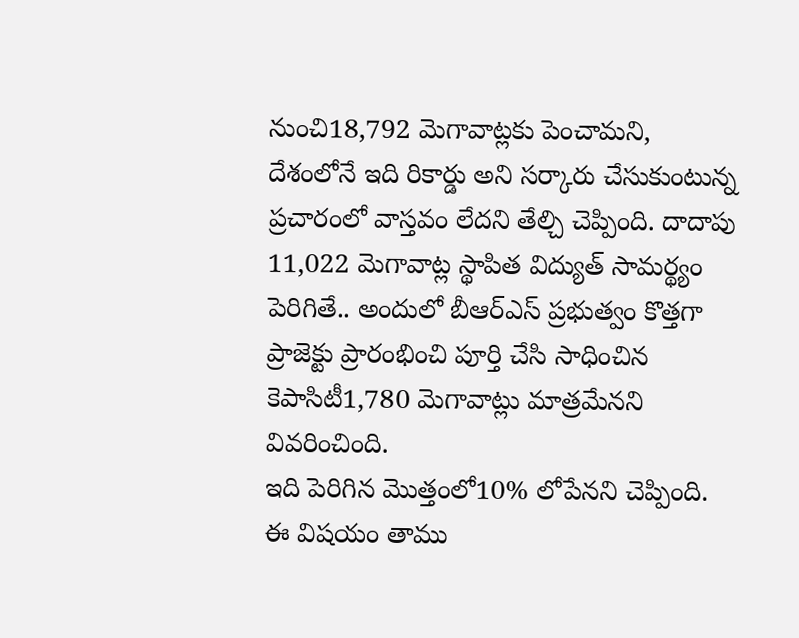నుంచి18,792 మెగావాట్లకు పెంచామని, దేశంలోనే ఇది రికార్డు అని సర్కారు చేసుకుంటున్న ప్రచారంలో వాస్తవం లేదని తేల్చి చెప్పింది. దాదాపు 11,022 మెగావాట్ల స్థాపిత విద్యుత్ సామర్థ్యం పెరిగితే.. అందులో బీఆర్ఎస్ ప్రభుత్వం కొత్తగా ప్రాజెక్టు ప్రారంభించి పూర్తి చేసి సాధించిన కెపాసిటీ1,780 మెగావాట్లు మాత్రమేనని వివరించింది.
ఇది పెరిగిన మొత్తంలో10% లోపేనని చెప్పింది. ఈ విషయం తాము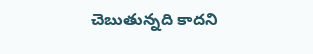చెబుతున్నది కాదని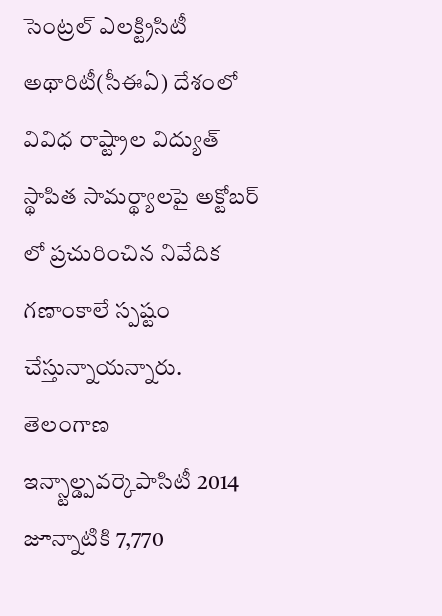సెంట్రల్ ఎలక్ట్రిసిటీ అథారిటీ(సీఈఏ) దేశంలో వివిధ రాష్ట్రాల విద్యుత్ స్థాపిత సామర్థ్యాలపై అక్టోబర్ లో ప్రచురించిన నివేదిక గణాంకాలే స్పష్టం చేస్తున్నాయన్నారు. తెలంగాణ ఇన్స్టాల్డ్పవర్కెపాసిటీ 2014 జూన్నాటికి 7,770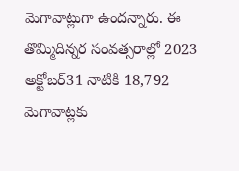మెగావాట్లుగా ఉందన్నారు. ఈ తొమ్మిదిన్నర సంవత్సరాల్లో 2023 అక్టోబర్31 నాటికి 18,792 మెగావాట్లకు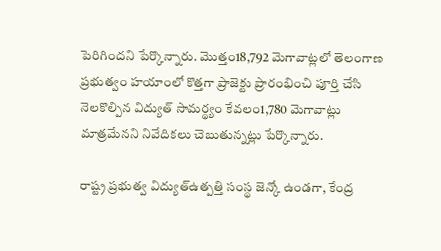పెరిగిందని పేర్కొన్నారు. మొత్తం18,792 మెగావాట్లలో తెలంగాణ ప్రభుత్వం హయాంలో కొత్తగా ప్రాజెక్టు ప్రారంభించి పూర్తి చేసి నెలకొల్పిన విద్యుత్ సామర్థ్యం కేవలం1,780 మెగావాట్లు మాత్రమేనని నివేదికలు చెబుతున్నట్లు పేర్కొన్నారు.

రాష్ట్ర ప్రభుత్వ విద్యుత్ఉత్పత్తి సంస్థ జెన్కో ఉండగా, కేంద్ర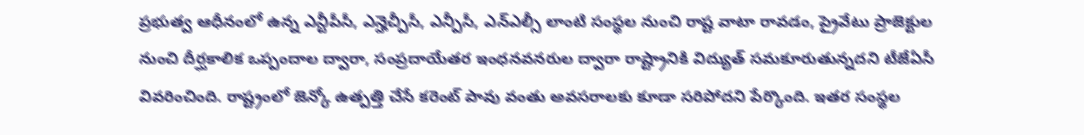ప్రభుత్వ ఆధీనంలో ఉన్న ఎన్టీపీసీ, ఎన్హెచ్పీసీ, ఎన్పీసీ, ఎన్ఎల్సీ లాంటి సంస్థల నుంచి రాష్ట వాటా రావడం, ప్రైవేటు ప్రాజెక్టుల నుంచి దీర్ఘకాలిక ఒప్పందాల ద్వారా, సంప్రదాయేతర ఇంధనవనరుల ద్వారా రాష్ట్రానికి విద్యుత్ సమకూరుతున్నదని టీజేఏసీ వివరించింది. రాష్ట్రంలో జెన్కో ఉత్పత్తి చేసే కరెంట్ పావు వంతు అవసరాలకు కూడా సరిపోదని పేర్కొంది. ఇతర సంస్థల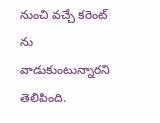నుంచి వచ్చే కరెంట్ ను వాడుకుంటున్నారని తెలిపింది.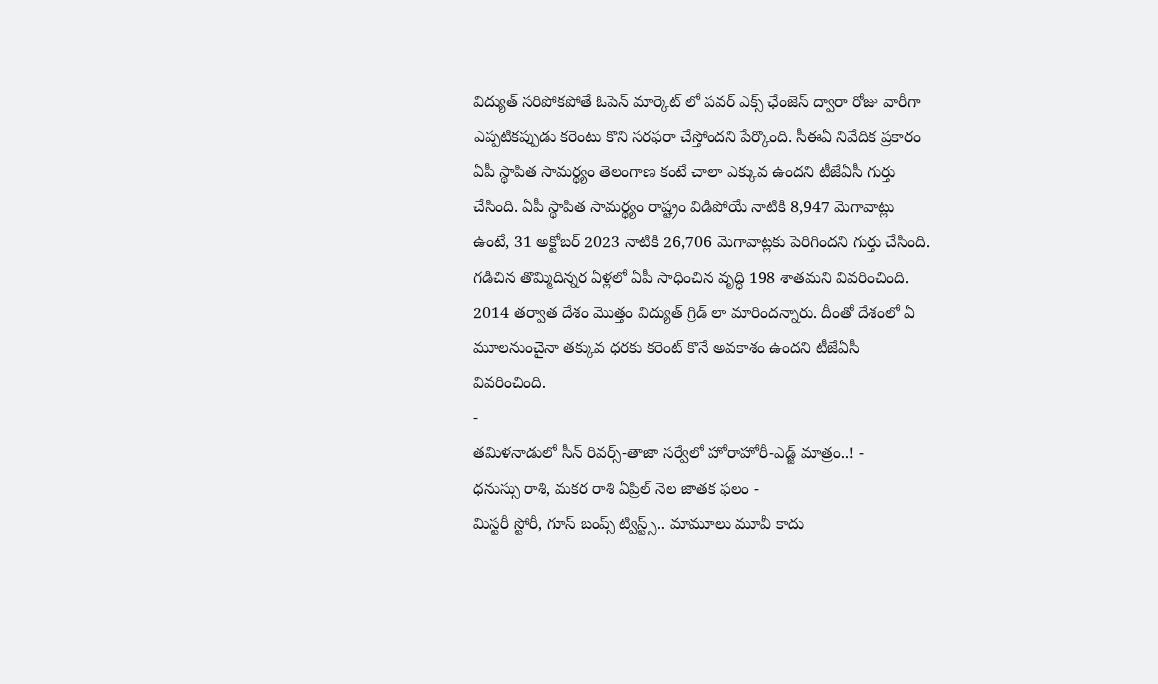విద్యుత్ సరిపోకపోతే ఓపెన్ మార్కెట్ లో పవర్ ఎక్స్ ఛేంజెస్ ద్వారా రోజు వారీగా ఎప్పటికప్పుడు కరెంటు కొని సరఫరా చేస్తోందని పేర్కొంది. సీఈఏ నివేదిక ప్రకారం ఏపీ స్థాపిత సామర్థ్యం తెలంగాణ కంటే చాలా ఎక్కువ ఉందని టీజేఏసీ గుర్తు చేసింది. ఏపీ స్థాపిత సామర్థ్యం రాష్ట్రం విడిపోయే నాటికి 8,947 మెగావాట్లు ఉంటే, 31 అక్టోబర్ 2023 నాటికి 26,706 మెగావాట్లకు పెరిగిందని గుర్తు చేసింది. గడిచిన తొమ్మిదిన్నర ఏళ్లలో ఏపీ సాధించిన వృద్ధి 198 శాతమని వివరించింది. 2014 తర్వాత దేశం మొత్తం విద్యుత్ గ్రిడ్ లా మారిందన్నారు. దీంతో దేశంలో ఏ మూలనుంచైనా తక్కువ ధరకు కరెంట్ కొనే అవకాశం ఉందని టీజేఏసీ వివరించింది.
-
తమిళనాడులో సీన్ రివర్స్-తాజా సర్వేలో హోరాహోరీ-ఎడ్జ్ మాత్రం..! -
ధనుస్సు రాశి, మకర రాశి ఏప్రిల్ నెల జాతక ఫలం -
మిస్టరీ స్టోరీ, గూస్ బంప్స్ ట్విస్ట్స్.. మామూలు మూవీ కాదు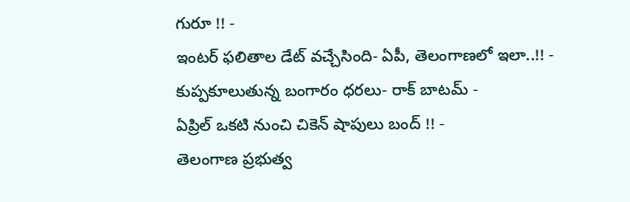గురూ !! -
ఇంటర్ ఫలితాల డేట్ వచ్చేసింది- ఏపీ, తెలంగాణలో ఇలా..!! -
కుప్పకూలుతున్న బంగారం ధరలు- రాక్ బాటమ్ -
ఏప్రిల్ ఒకటి నుంచి చికెన్ షాపులు బంద్ !! -
తెలంగాణ ప్రభుత్వ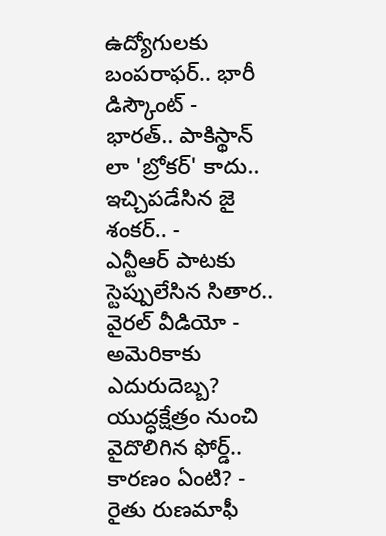ఉద్యోగులకు బంపరాఫర్.. భారీ డిస్కౌంట్ -
భారత్.. పాకిస్థాన్ లా 'బ్రోకర్' కాదు.. ఇచ్చిపడేసిన జై శంకర్.. -
ఎన్టీఆర్ పాటకు స్టెప్పులేసిన సితార.. వైరల్ వీడియో -
అమెరికాకు ఎదురుదెబ్బ? యుద్ధక్షేత్రం నుంచి వైదొలిగిన ఫోర్డ్.. కారణం ఏంటి? -
రైతు రుణమాఫీ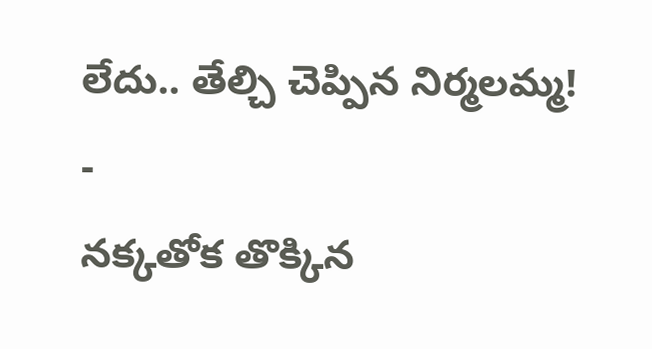లేదు.. తేల్చి చెప్పిన నిర్మలమ్మ! -
నక్కతోక తొక్కిన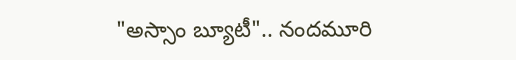"అస్సాం బ్యూటీ".. నందమూరి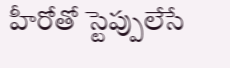హీరోతో స్టెప్పులేసే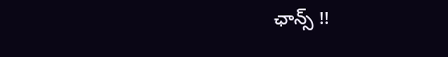ఛాన్స్ !!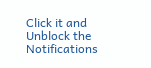Click it and Unblock the Notifications